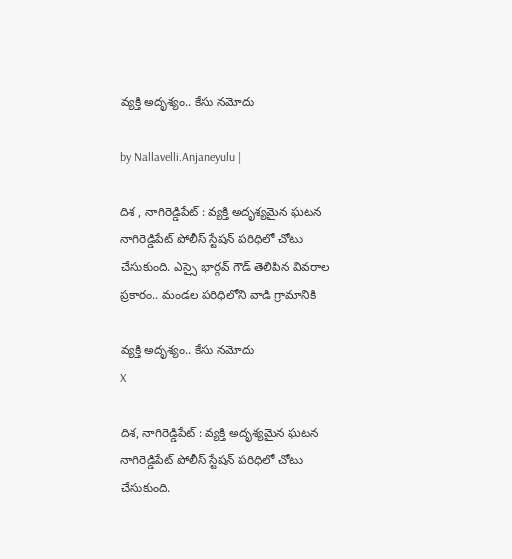వ్యక్తి అదృశ్యం.. కేసు నమోదు

by Nallavelli.Anjaneyulu |

దిశ , నాగిరెడ్డిపేట్ : వ్య‌క్తి అదృశ్య‌మైన ఘ‌ట‌న నాగిరెడ్డిపేట్ పోలీస్ స్టేష‌న్ ప‌రిధిలో చోటు చేసుకుంది. ఎస్సై భార్గ‌వ్ గౌడ్ తెలిపిన వివ‌రాల ప్ర‌కారం.. మండ‌ల ప‌రిధిలోని వాడి గ్రామానికి

వ్యక్తి అదృశ్యం.. కేసు నమోదు
X

దిశ, నాగిరెడ్డిపేట్ : వ్య‌క్తి అదృశ్య‌మైన ఘ‌ట‌న నాగిరెడ్డిపేట్ పోలీస్ స్టేష‌న్ ప‌రిధిలో చోటు చేసుకుంది.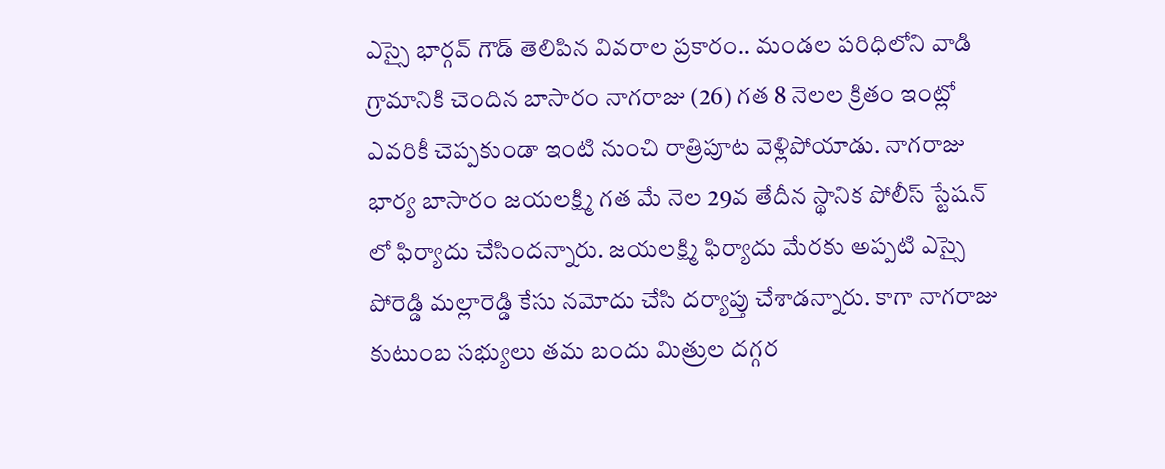ఎస్సై భార్గ‌వ్ గౌడ్ తెలిపిన వివ‌రాల ప్ర‌కారం.. మండ‌ల ప‌రిధిలోని వాడి గ్రామానికి చెందిన బాసారం నాగరాజు (26) గత 8 నెలల క్రితం ఇంట్లో ఎవరికీ చెప్పకుండా ఇంటి నుంచి రాత్రిపూట వెళ్లిపోయాడు. నాగరాజు భార్య బాసారం జయలక్ష్మి గత మే నెల 29వ తేదీన స్థానిక పోలీస్ స్టేషన్ లో ఫిర్యాదు చేసిందన్నారు. జయలక్ష్మి ఫిర్యాదు మేరకు అప్పటి ఎస్సై పోరెడ్డి మల్లారెడ్డి కేసు నమోదు చేసి దర్యాప్తు చేశాడన్నారు. కాగా నాగరాజు కుటుంబ సభ్యులు తమ బందు మిత్రుల దగ్గర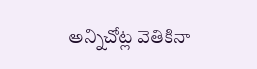అన్నిచోట్ల వెతికినా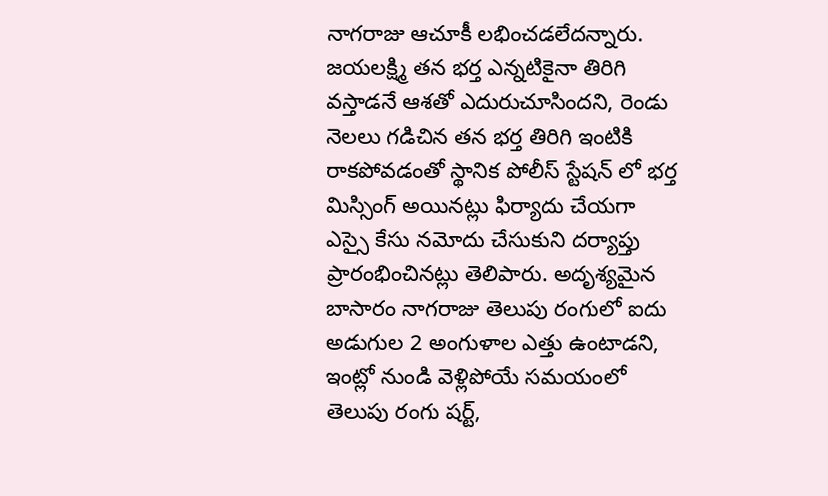నాగరాజు ఆచూకీ లభించడలేదన్నారు. జయలక్ష్మి తన భర్త ఎన్నటికైనా తిరిగి వస్తాడనే ఆశతో ఎదురుచూసిందని, రెండు నెలలు గడిచిన తన భర్త తిరిగి ఇంటికి రాకపోవడంతో స్థానిక పోలీస్ స్టేషన్ లో భర్త మిస్సింగ్ అయినట్లు ఫిర్యాదు చేయగా ఎస్సై కేసు నమోదు చేసుకుని దర్యాప్తు ప్రారంభించినట్లు తెలిపారు. అదృశ్యమైన బాసారం నాగరాజు తెలుపు రంగులో ఐదు అడుగుల 2 అంగుళాల ఎత్తు ఉంటాడని, ఇంట్లో నుండి వెళ్లిపోయే సమయంలో తెలుపు రంగు షర్ట్,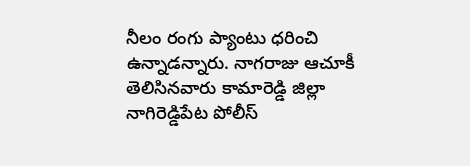నీలం రంగు ప్యాంటు ధరించి ఉన్నాడన్నారు. నాగరాజు ఆచూకీ తెలిసినవారు కామారెడ్డి జిల్లా నాగిరెడ్డిపేట పోలీస్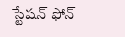స్టేషన్ ఫోన్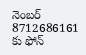నెంబర్ 8712686161 కు ఫోన్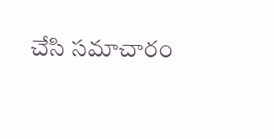చేసి సమాచారం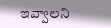ఇవ్వాలని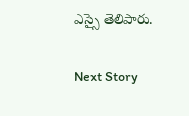ఎస్సై తెలిపారు.

Next Story